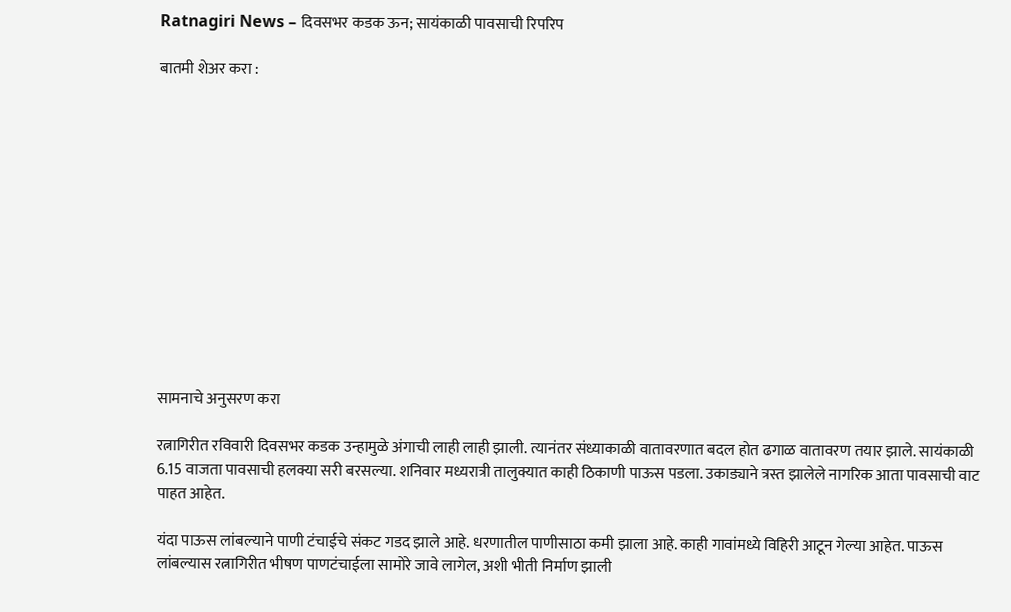Ratnagiri News – दिवसभर कडक ऊन; सायंकाळी पावसाची रिपरिप

बातमी शेअर करा :













सामनाचे अनुसरण करा

रत्नागिरीत रविवारी दिवसभर कडक उन्हामुळे अंगाची लाही लाही झाली. त्यानंतर संध्याकाळी वातावरणात बदल होत ढगाळ वातावरण तयार झाले. सायंकाळी 6.15 वाजता पावसाची हलक्या सरी बरसल्या. शनिवार मध्यरात्री तालुक्यात काही ठिकाणी पाऊस पडला. उकाड्याने त्रस्त झालेले नागरिक आता पावसाची वाट पाहत आहेत.

यंदा पाऊस लांबल्याने पाणी टंचाईचे संकट गडद झाले आहे. धरणातील पाणीसाठा कमी झाला आहे. काही गावांमध्ये विहिरी आटून गेल्या आहेत. पाऊस लांबल्यास रत्नागिरीत भीषण पाणटंचाईला सामोरे जावे लागेल, अशी भीती निर्माण झाली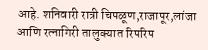आहे. शनिवारी रात्री चिपळूण,राजापूर,लांजा आणि रत्नागिरी तालुक्यात रिपरिप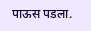पाऊस पडला.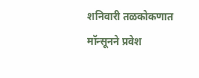शनिवारी तळकोकणात मॉन्सूनने प्रवेश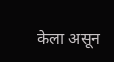केला असून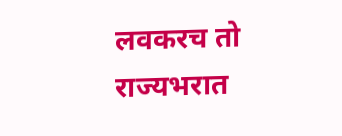लवकरच तो राज्यभरात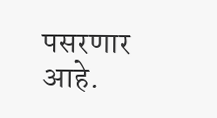पसरणार आहे.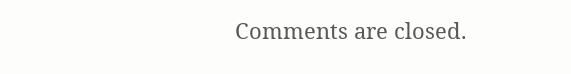Comments are closed.